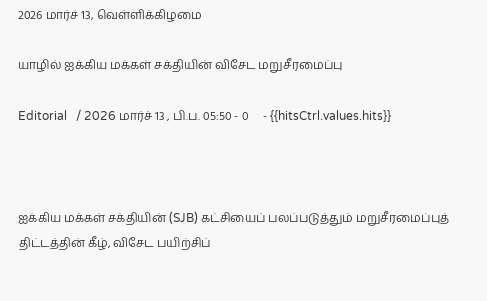2026 மார்ச் 13, வெள்ளிக்கிழமை

யாழில் ஐக்கிய மக்கள் சக்தியின் விசேட மறுசீரமைப்பு

Editorial   / 2026 மார்ச் 13 , பி.ப. 05:50 - 0     - {{hitsCtrl.values.hits}}



ஐக்கிய மக்கள் சக்தியின் (SJB) கட்சியைப் பலப்படுத்தும் மறுசீரமைப்புத் திட்டத்தின் கீழ், விசேட பயிற்சிப்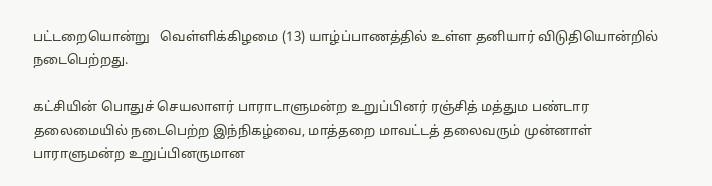பட்டறையொன்று   வெள்ளிக்கிழமை (13) யாழ்ப்பாணத்தில் உள்ள தனியார் விடுதியொன்றில் நடைபெற்றது.

கட்சியின் பொதுச் செயலாளர் பாராடாளுமன்ற உறுப்பினர் ரஞ்சித் மத்தும பண்டார தலைமையில் நடைபெற்ற இந்நிகழ்வை, மாத்தறை மாவட்டத் தலைவரும் முன்னாள் பாராளுமன்ற உறுப்பினருமான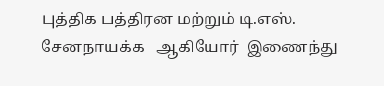புத்திக பத்திரன மற்றும் டி.எஸ். சேனநாயக்க   ஆகியோர்  இணைந்து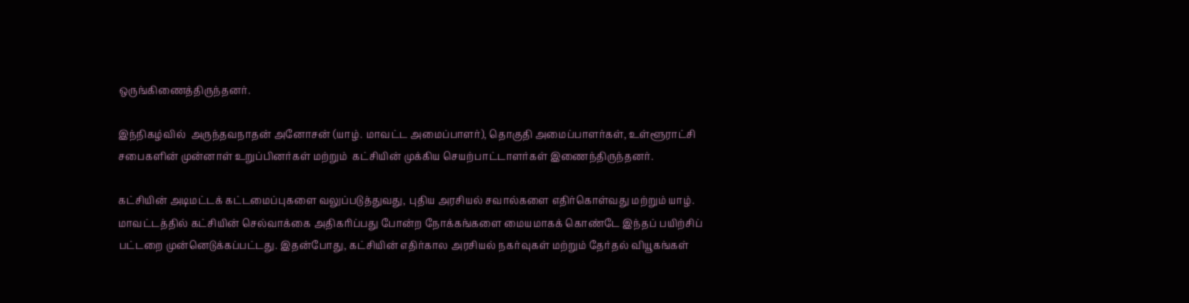ஒருங்கிணைத்திருந்தனர்.

இந்நிகழ்வில்  அருந்தவநாதன் அனோசன் (யாழ். மாவட்ட அமைப்பாளர்), தொகுதி அமைப்பாளர்கள், உள்ளூராட்சி சபைகளின் முன்னாள் உறுப்பினர்கள் மற்றும்  கட்சியின் முக்கிய செயற்பாட்டாளர்கள் இணைந்திருந்தனர்.

கட்சியின் அடிமட்டக் கட்டமைப்புகளை வலுப்படுத்துவது, புதிய அரசியல் சவால்களை எதிர்கொள்வது மற்றும் யாழ். மாவட்டத்தில் கட்சியின் செல்வாக்கை அதிகரிப்பது போன்ற நோக்கங்களை மையமாகக் கொண்டே இந்தப் பயிற்சிப் பட்டறை முன்னெடுக்கப்பட்டது. இதன்போது, கட்சியின் எதிர்கால அரசியல் நகர்வுகள் மற்றும் தேர்தல் வியூகங்கள்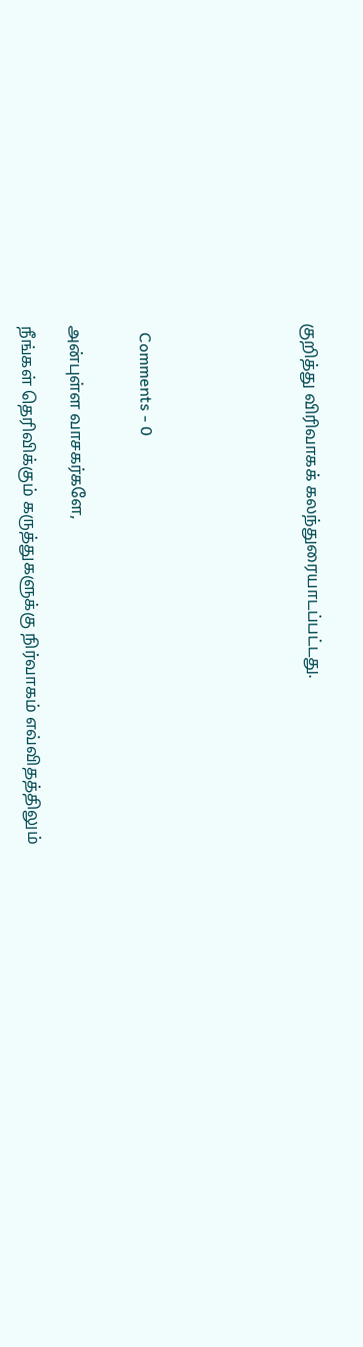குறித்து விரிவாகக் கலந்துரையாடப்பட்டது.






  Comments - 0


அன்புள்ள வாசகர்களே,

நீங்கள் தெரிவிக்கும் கருத்துகளுக்கு நிர்வாகம் எவ்விதத்திலும்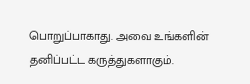பொறுப்பாகாது. அவை உங்களின் தனிப்பட்ட கருத்துகளாகும்.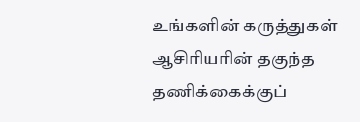உங்களின் கருத்துகள் ஆசிரியரின் தகுந்த தணிக்கைக்குப்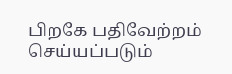பிறகே பதிவேற்றம் செய்யப்படும்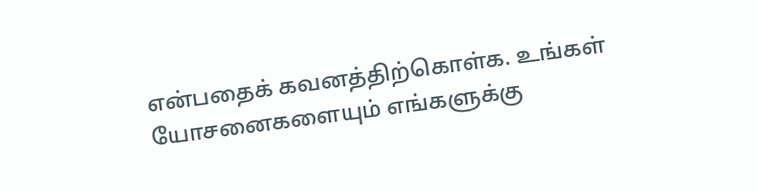என்பதைக் கவனத்திற்கொள்க. உங்கள் யோசனைகளையும் எங்களுக்கு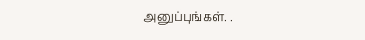அனுப்புங்கள். .